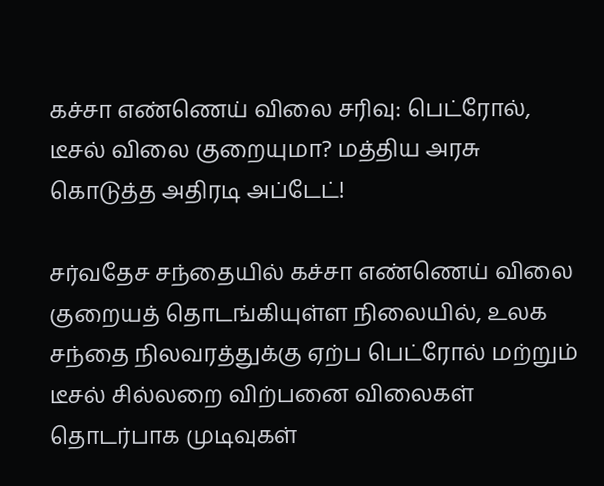கச்சா எண்ணெய் விலை சரிவு: பெட்ரோல், டீசல் விலை குறையுமா? மத்திய அரசு கொடுத்த அதிரடி அப்டேட்!

சர்வதேச சந்தையில் கச்சா எண்ணெய் விலை குறையத் தொடங்கியுள்ள நிலையில், உலக சந்தை நிலவரத்துக்கு ஏற்ப பெட்ரோல் மற்றும் டீசல் சில்லறை விற்பனை விலைகள் தொடர்பாக முடிவுகள்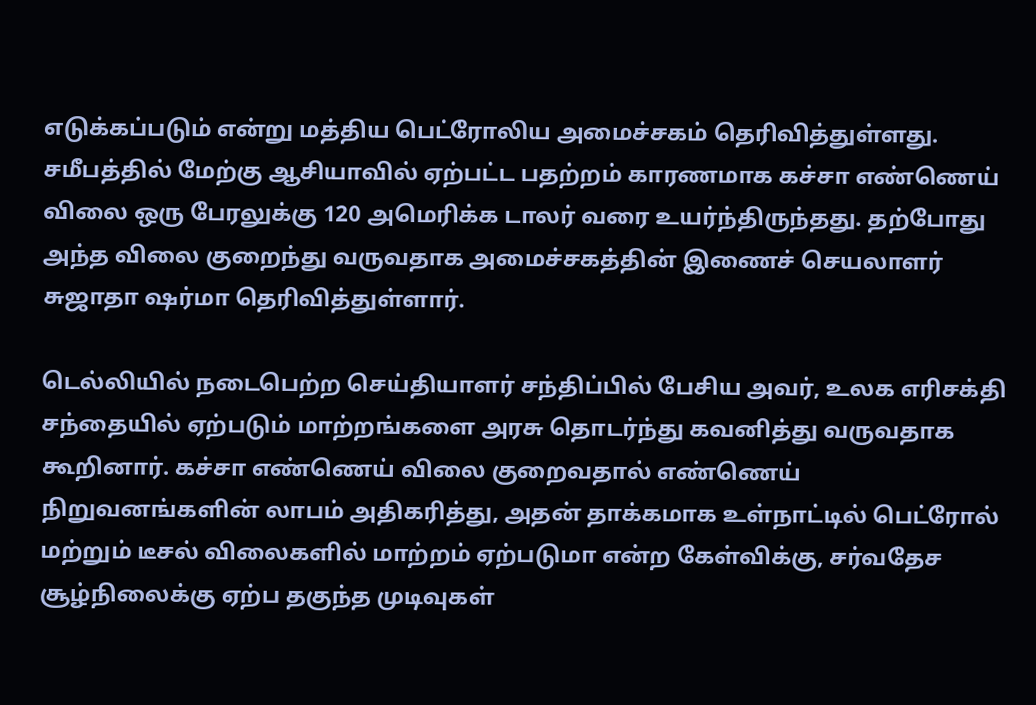எடுக்கப்படும் என்று மத்திய பெட்ரோலிய அமைச்சகம் தெரிவித்துள்ளது. சமீபத்தில் மேற்கு ஆசியாவில் ஏற்பட்ட பதற்றம் காரணமாக கச்சா எண்ணெய் விலை ஒரு பேரலுக்கு 120 அமெரிக்க டாலர் வரை உயர்ந்திருந்தது. தற்போது அந்த விலை குறைந்து வருவதாக அமைச்சகத்தின் இணைச் செயலாளர் சுஜாதா ஷர்மா தெரிவித்துள்ளார்.

டெல்லியில் நடைபெற்ற செய்தியாளர் சந்திப்பில் பேசிய அவர், உலக எரிசக்தி சந்தையில் ஏற்படும் மாற்றங்களை அரசு தொடர்ந்து கவனித்து வருவதாக கூறினார். கச்சா எண்ணெய் விலை குறைவதால் எண்ணெய் நிறுவனங்களின் லாபம் அதிகரித்து, அதன் தாக்கமாக உள்நாட்டில் பெட்ரோல் மற்றும் டீசல் விலைகளில் மாற்றம் ஏற்படுமா என்ற கேள்விக்கு, சர்வதேச சூழ்நிலைக்கு ஏற்ப தகுந்த முடிவுகள்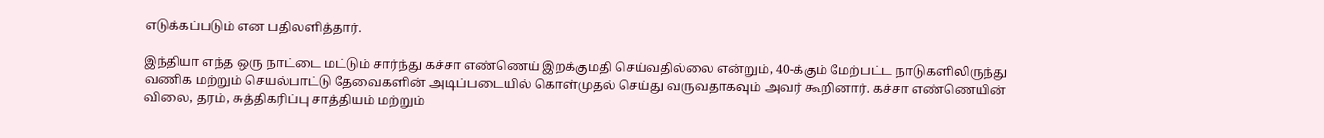எடுக்கப்படும் என பதிலளித்தார்.

இந்தியா எந்த ஒரு நாட்டை மட்டும் சார்ந்து கச்சா எண்ணெய் இறக்குமதி செய்வதில்லை என்றும், 40-க்கும் மேற்பட்ட நாடுகளிலிருந்து வணிக மற்றும் செயல்பாட்டு தேவைகளின் அடிப்படையில் கொள்முதல் செய்து வருவதாகவும் அவர் கூறினார். கச்சா எண்ணெயின் விலை, தரம், சுத்திகரிப்பு சாத்தியம் மற்றும்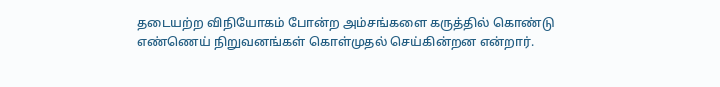தடையற்ற விநியோகம் போன்ற அம்சங்களை கருத்தில் கொண்டு எண்ணெய் நிறுவனங்கள் கொள்முதல் செய்கின்றன என்றார்.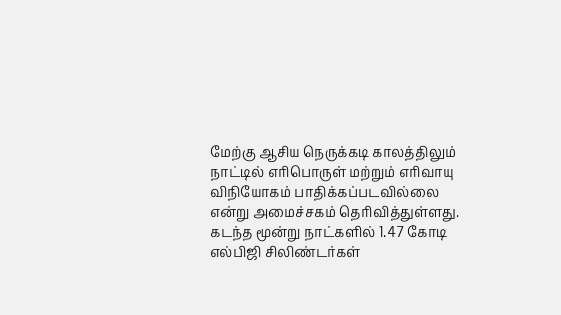மேற்கு ஆசிய நெருக்கடி காலத்திலும் நாட்டில் எரிபொருள் மற்றும் எரிவாயு விநியோகம் பாதிக்கப்படவில்லை என்று அமைச்சகம் தெரிவித்துள்ளது. கடந்த மூன்று நாட்களில் 1.47 கோடி எல்பிஜி சிலிண்டர்கள்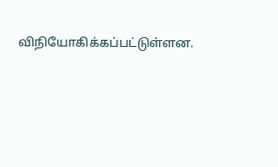விநியோகிக்கப்பட்டுள்ளன.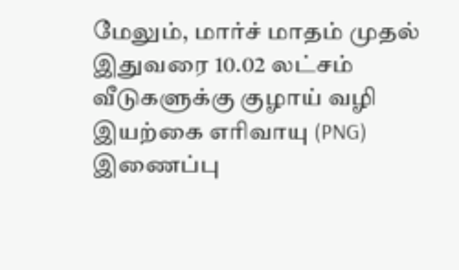மேலும், மார்ச் மாதம் முதல் இதுவரை 10.02 லட்சம் வீடுகளுக்கு குழாய் வழி இயற்கை எரிவாயு (PNG) இணைப்பு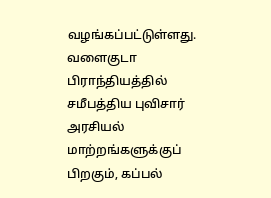வழங்கப்பட்டுள்ளது. வளைகுடா பிராந்தியத்தில் சமீபத்திய புவிசார் அரசியல் மாற்றங்களுக்குப் பிறகும், கப்பல்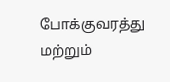போக்குவரத்து மற்றும்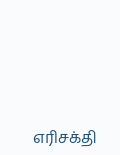எரிசக்தி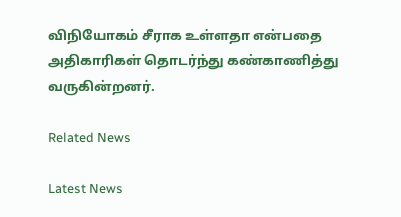விநியோகம் சீராக உள்ளதா என்பதை அதிகாரிகள் தொடர்ந்து கண்காணித்து வருகின்றனர்.

Related News

Latest News